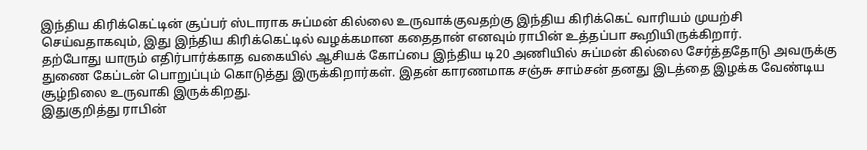இந்திய கிரிக்கெட்டின் சூப்பர் ஸ்டாராக சுப்மன் கில்லை உருவாக்குவதற்கு இந்திய கிரிக்கெட் வாரியம் முயற்சி செய்வதாகவும், இது இந்திய கிரிக்கெட்டில் வழக்கமான கதைதான் எனவும் ராபின் உத்தப்பா கூறியிருக்கிறார்.
தற்போது யாரும் எதிர்பார்க்காத வகையில் ஆசியக் கோப்பை இந்திய டி20 அணியில் சுப்மன் கில்லை சேர்த்ததோடு அவருக்கு துணை கேப்டன் பொறுப்பும் கொடுத்து இருக்கிறார்கள். இதன் காரணமாக சஞ்சு சாம்சன் தனது இடத்தை இழக்க வேண்டிய சூழ்நிலை உருவாகி இருக்கிறது.
இதுகுறித்து ராபின்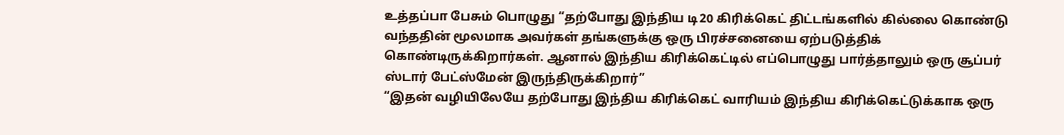உத்தப்பா பேசும் பொழுது “தற்போது இந்திய டி20 கிரிக்கெட் திட்டங்களில் கில்லை கொண்டு வந்ததின் மூலமாக அவர்கள் தங்களுக்கு ஒரு பிரச்சனையை ஏற்படுத்திக் கொண்டிருக்கிறார்கள். ஆனால் இந்திய கிரிக்கெட்டில் எப்பொழுது பார்த்தாலும் ஒரு சூப்பர் ஸ்டார் பேட்ஸ்மேன் இருந்திருக்கிறார்”
“இதன் வழியிலேயே தற்போது இந்திய கிரிக்கெட் வாரியம் இந்திய கிரிக்கெட்டுக்காக ஒரு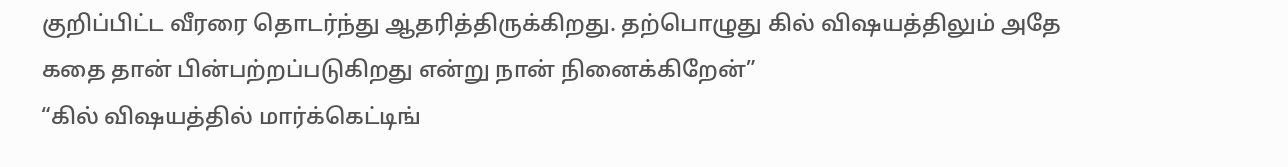குறிப்பிட்ட வீரரை தொடர்ந்து ஆதரித்திருக்கிறது. தற்பொழுது கில் விஷயத்திலும் அதே கதை தான் பின்பற்றப்படுகிறது என்று நான் நினைக்கிறேன்”
“கில் விஷயத்தில் மார்க்கெட்டிங்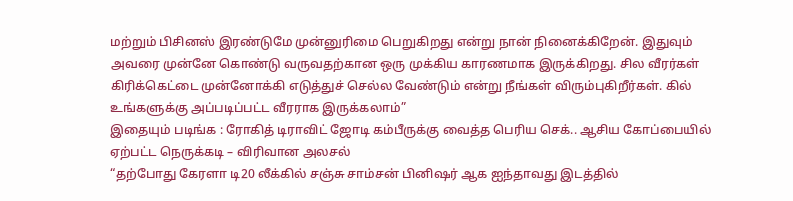மற்றும் பிசினஸ் இரண்டுமே முன்னுரிமை பெறுகிறது என்று நான் நினைக்கிறேன். இதுவும் அவரை முன்னே கொண்டு வருவதற்கான ஒரு முக்கிய காரணமாக இருக்கிறது. சில வீரர்கள் கிரிக்கெட்டை முன்னோக்கி எடுத்துச் செல்ல வேண்டும் என்று நீங்கள் விரும்புகிறீர்கள். கில் உங்களுக்கு அப்படிப்பட்ட வீரராக இருக்கலாம்”
இதையும் படிங்க : ரோகித் டிராவிட் ஜோடி கம்பீருக்கு வைத்த பெரிய செக்.. ஆசிய கோப்பையில் ஏற்பட்ட நெருக்கடி – விரிவான அலசல்
“தற்போது கேரளா டி20 லீக்கில் சஞ்சு சாம்சன் பினிஷர் ஆக ஐந்தாவது இடத்தில்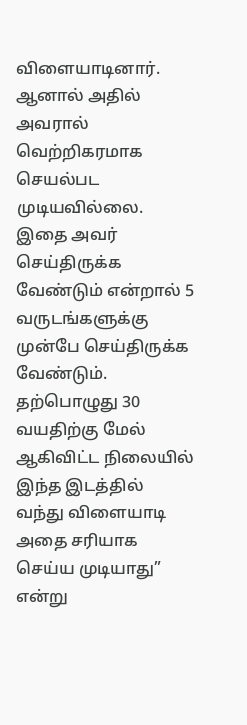விளையாடினார். ஆனால் அதில் அவரால் வெற்றிகரமாக செயல்பட முடியவில்லை. இதை அவர் செய்திருக்க வேண்டும் என்றால் 5 வருடங்களுக்கு முன்பே செய்திருக்க வேண்டும். தற்பொழுது 30 வயதிற்கு மேல் ஆகிவிட்ட நிலையில் இந்த இடத்தில் வந்து விளையாடி அதை சரியாக செய்ய முடியாது” என்று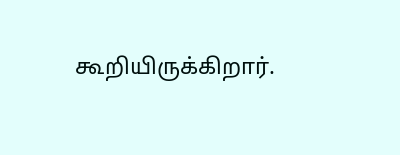கூறியிருக்கிறார்.